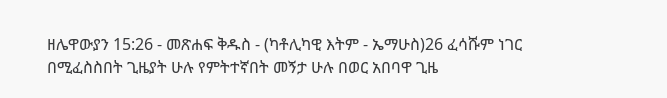ዘሌዋውያን 15:26 - መጽሐፍ ቅዱስ - (ካቶሊካዊ እትም - ኤማሁስ)26 ፈሳሹም ነገር በሚፈስስበት ጊዜያት ሁሉ የምትተኛበት መኝታ ሁሉ በወር አበባዋ ጊዜ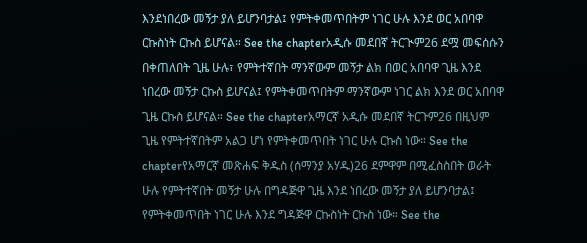እንደነበረው መኝታ ያለ ይሆንባታል፤ የምትቀመጥበትም ነገር ሁሉ እንደ ወር አበባዋ ርኩስነት ርኩስ ይሆናል። See the chapterአዲሱ መደበኛ ትርጒም26 ደሟ መፍሰሱን በቀጠለበት ጊዜ ሁሉ፣ የምትተኛበት ማንኛውም መኝታ ልክ በወር አበባዋ ጊዜ እንደ ነበረው መኝታ ርኩስ ይሆናል፤ የምትቀመጥበትም ማንኛውም ነገር ልክ እንደ ወር አበባዋ ጊዜ ርኩስ ይሆናል። See the chapterአማርኛ አዲሱ መደበኛ ትርጉም26 በዚህም ጊዜ የምትተኛበትም አልጋ ሆነ የምትቀመጥበት ነገር ሁሉ ርኩስ ነው። See the chapterየአማርኛ መጽሐፍ ቅዱስ (ሰማንያ አሃዱ)26 ደምዋም በሚፈስስበት ወራት ሁሉ የምትተኛበት መኝታ ሁሉ በግዳጅዋ ጊዜ እንደ ነበረው መኝታ ያለ ይሆንባታል፤ የምትቀመጥበት ነገር ሁሉ እንደ ግዳጅዋ ርኩስነት ርኩስ ነው። See the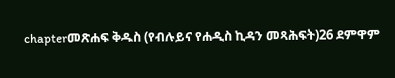chapterመጽሐፍ ቅዱስ (የብሉይና የሐዲስ ኪዳን መጻሕፍት)26 ደምዋም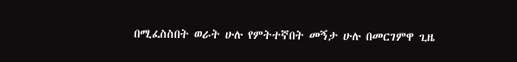በሚፈስስበት ወራት ሁሉ የምትተኛበት መኝታ ሁሉ በመርገምዋ ጊዜ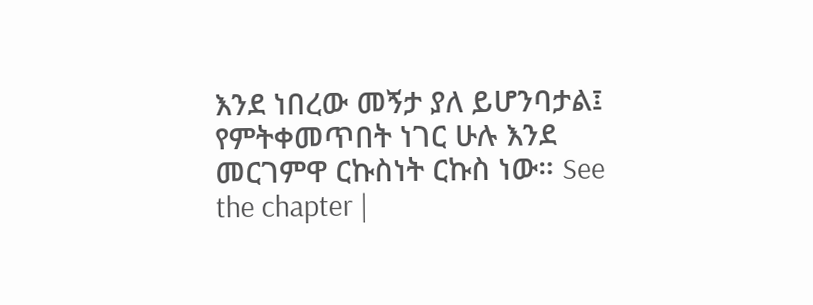እንደ ነበረው መኝታ ያለ ይሆንባታል፤ የምትቀመጥበት ነገር ሁሉ እንደ መርገምዋ ርኩስነት ርኩስ ነው። See the chapter |